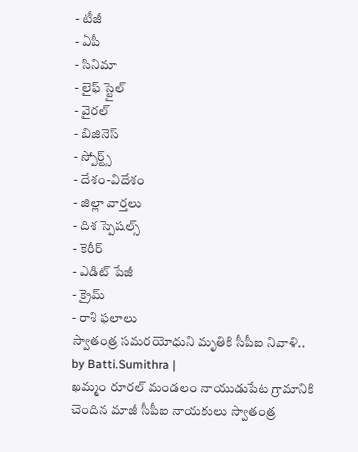- టీజీ
- ఏపీ
- సినిమా
- లైఫ్ స్టైల్
- వైరల్
- బిజినెస్
- స్పోర్ట్స్
- దేశం-విదేశం
- జిల్లా వార్తలు
- దిశ స్పెషల్స్
- కెరీర్
- ఎడిట్ పేజీ
- క్రైమ్
- రాశి ఫలాలు
స్వాతంత్ర సమరయోధుని మృతికి సీపీఐ నివాళి..
by Batti.Sumithra |
ఖమ్మం రూరల్ మండలం నాయుడుపేట గ్రామానికి చెందిన మాజీ సీపీఐ నాయకులు స్వాతంత్ర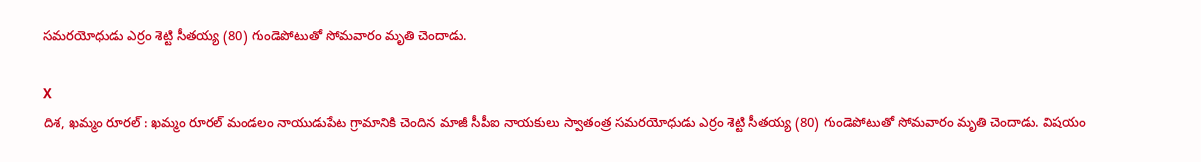సమరయోధుడు ఎర్రం శెట్టి సీతయ్య (80) గుండెపోటుతో సోమవారం మృతి చెందాడు.

X
దిశ, ఖమ్మం రూరల్ : ఖమ్మం రూరల్ మండలం నాయుడుపేట గ్రామానికి చెందిన మాజీ సీపీఐ నాయకులు స్వాతంత్ర సమరయోధుడు ఎర్రం శెట్టి సీతయ్య (80) గుండెపోటుతో సోమవారం మృతి చెందాడు. విషయం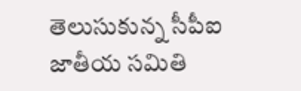తెలుసుకున్న సీపీఐ జాతీయ సమితి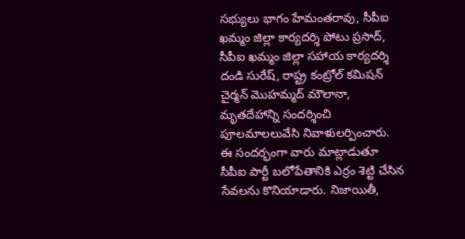సభ్యులు భాగం హేమంతరావు, సీపీఐ ఖమ్మం జిల్లా కార్యదర్శి పోటు ప్రసాద్, సీపీఐ ఖమ్మం జిల్లా సహాయ కార్యదర్శి దండి సురేష్, రాష్ట్ర కంట్రోల్ కమిషన్ చైర్మన్ మొహమ్మద్ మౌలానా, మృతదేహాన్ని సందర్శించి పూలమాలలువేసి నివాళులర్పించారు.
ఈ సందర్భంగా వారు మాట్లాడుతూ సీపీఐ పార్టీ బలోపేతానికి ఎర్రం శెట్టి చేసిన సేవలను కొనియాడారు. నిజాయితీ,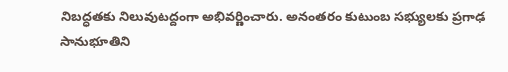నిబద్ధతకు నిలువుటద్దంగా అభివర్ణించారు. అనంతరం కుటుంబ సభ్యులకు ప్రగాఢ సానుభూతిని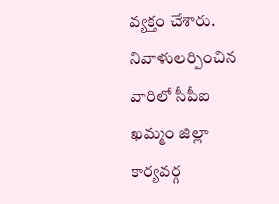వ్యక్తం చేశారు. నివాళులర్పించిన వారిలో సీపీఐ ఖమ్మం జిల్లా కార్యవర్గ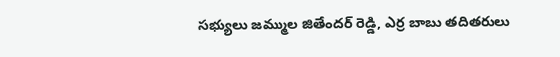సభ్యులు జమ్ముల జితేందర్ రెడ్డి, ఎర్ర బాబు తదితరులు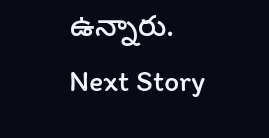ఉన్నారు.
Next Story